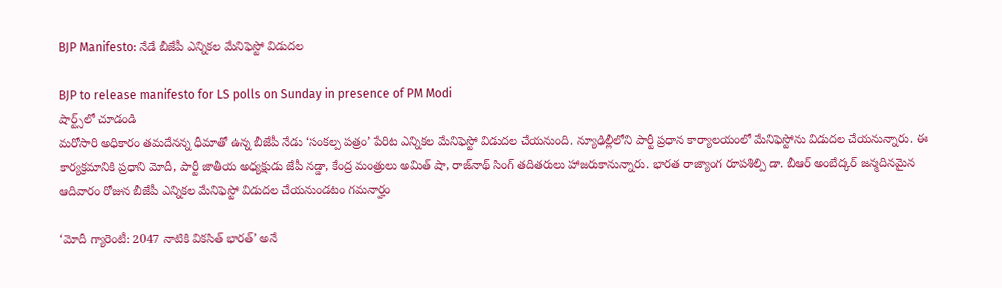BJP Manifesto: నేడే బీజేపీ ఎన్నికల మేనిఫెస్టో విడుదల

BJP to release manifesto for LS polls on Sunday in presence of PM Modi
షార్ట్స్‌లో చూడండి
మరోసారి అధికారం తమదేనన్న ధీమాతో ఉన్న బీజేపీ నేడు ‘సంకల్ప పత్రం’ పేరిట ఎన్నికల మేనిఫెస్టో విడుదల చేయనుంది. న్యూఢిల్లీలోని పార్టీ ప్రధాన కార్యాలయంలో మేనిఫెస్టోను విడుదల చేయనున్నారు. ఈ కార్యక్రమానికి ప్రధాని మోదీ, పార్టీ జాతీయ అధ్యక్షుడు జేపీ నడ్డా, కేంద్ర మంత్రులు అమిత్ షా, రాజ్‌నాథ్ సింగ్ తదితరులు హాజరుకానున్నారు. భారత రాజ్యాంగ రూపశిల్పి డా. బీఆర్ అంబేద్కర్ జన్మదినమైన ఆదివారం రోజున బీజేపీ ఎన్నికల మేనిఫెస్టో విడుదల చేయనుండటం గమనార్హం

‘మోదీ గ్యారెంటీ: 2047 నాటికి వికసిత్ భారత్’ అనే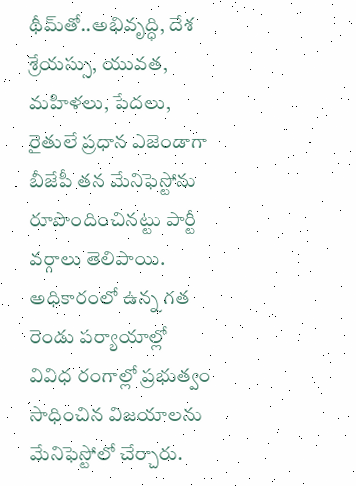థీమ్‌తో..అభివృద్ధి, దేశ శ్రేయస్సు, యువత, మహిళలు, పేదలు, రైతులే ప్రధాన ఎజెండాగా బీజేపీ తన మేనిఫెస్టోను రూపొందించినట్టు పార్టీ వర్గాలు తెలిపాయి. అధికారంలో ఉన్న గత రెండు పర్యాయాల్లో వివిధ రంగాల్లో ప్రభుత్వం సాధించిన విజయాలను మేనిఫెస్టోలో చేర్చారు.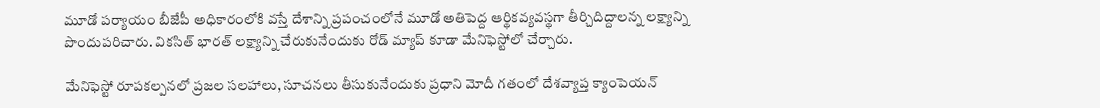మూడో పర్యాయం బీజేపీ అధికారంలోకి వస్తే దేశాన్ని ప్రపంచంలోనే మూడో అతిపెద్ద ఆర్థికవ్యవస్థగా తీర్చిదిద్దాలన్న లక్ష్యాన్ని పొందుపరిచారు. వికసిత్ భారత్ లక్ష్యాన్ని చేరుకునేందుకు రోడ్ మ్యాప్ కూడా మేనిఫెస్టోలో చేర్చారు.

మేనిఫెస్టో రూపకల్పనలో ప్రజల సలహాలు, సూచనలు తీసుకునేందుకు ప్రధాని మోదీ గతంలో దేశవ్యాప్త క్యాంపెయన్‌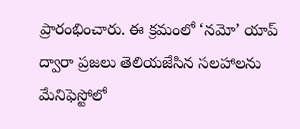ప్రారంభించారు. ఈ క్రమంలో ‘నమో’ యాప్ ద్వారా ప్రజలు తెలియజేసిన సలహాలను మేనిఫెస్టోలో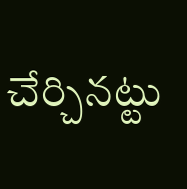చేర్చినట్టు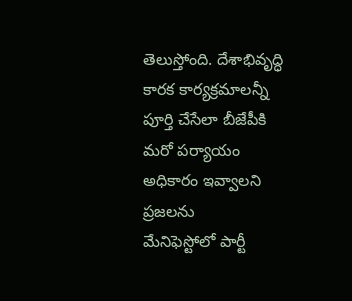తెలుస్తోంది. దేశాభివృద్ధి కారక కార్యక్రమాలన్నీ పూర్తి చేసేలా బీజేపీకి మరో పర్యాయం అధికారం ఇవ్వాలని ప్రజలను
మేనిఫెస్టోలో పార్టీ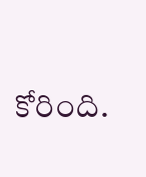కోరింది.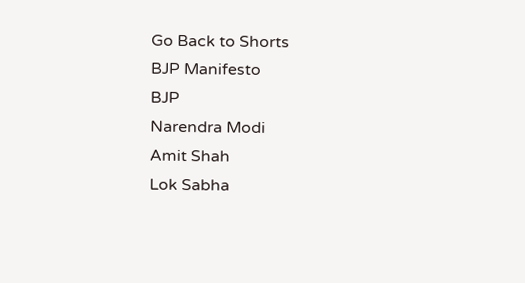Go Back to Shorts
BJP Manifesto
BJP
Narendra Modi
Amit Shah
Lok Sabha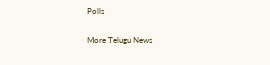Polls

More Telugu News